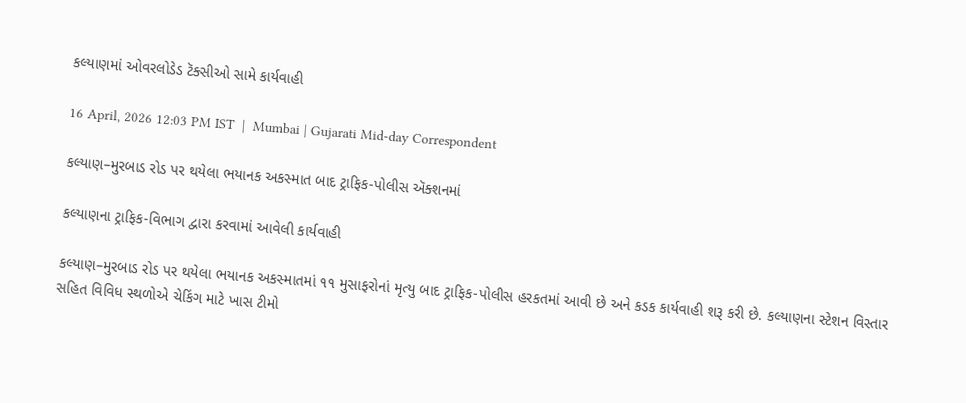કલ્યાણમાં ઓવરલોડેડ ટૅક્સીઓ સામે કાર્યવાહી

16 April, 2026 12:03 PM IST  |  Mumbai | Gujarati Mid-day Correspondent

કલ્યાણ–મુરબાડ રોડ પર થયેલા ભયાનક અકસ્માત બાદ ટ્રાફિક-પોલીસ ઍક્શનમાં

કલ્યાણના ટ્રાફિક-વિભાગ દ્વારા કરવામાં આવેલી કાર્યવાહી

કલ્યાણ–મુરબાડ રોડ પર થયેલા ભયાનક અકસ્માતમાં ૧૧ મુસાફરોનાં મૃત્યુ બાદ ટ્રાફિક-પોલીસ હરકતમાં આવી છે અને કડક કાર્યવાહી શરૂ કરી છે. કલ્યાણના સ્ટેશન વિસ્તાર સહિત વિવિધ સ્થળોએ ચેકિંગ માટે ખાસ ટીમો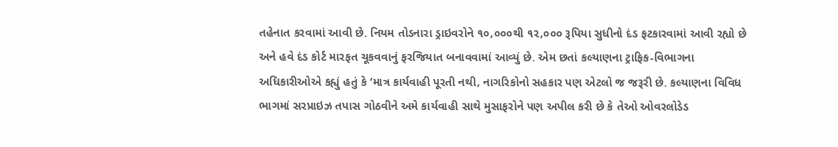તહેનાત કરવામાં આવી છે. નિયમ તોડનારા ડ્રાઇવરોને ૧૦,૦૦૦થી ૧૨,૦૦૦ રૂપિયા સુધીનો દંડ ફટકારવામાં આવી રહ્યો છે અને હવે દંડ કોર્ટ મારફત ચૂકવવાનું ફરજિયાત બનાવવામાં આવ્યું છે. એમ છતાં કલ્યાણના ટ્રાફિક-વિભાગના અધિકારીઓએ કહ્યું હતું કે ‘માત્ર કાર્યવાહી પૂરતી નથી, નાગરિકોનો સહકાર પણ એટલો જ જરૂરી છે. કલ્યાણના વિવિધ ભાગમાં સરપ્રાઇઝ તપાસ ગોઠવીને અમે કાર્યવાહી સાથે મુસાફરોને પણ અપીલ કરી છે કે તેઓ ઓવરલોડેડ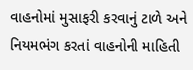વાહનોમાં મુસાફરી કરવાનું ટાળે અને નિયમભંગ કરતાં વાહનોની માહિતી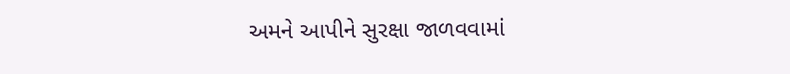અમને આપીને સુરક્ષા જાળવવામાં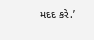મદદ કરે.’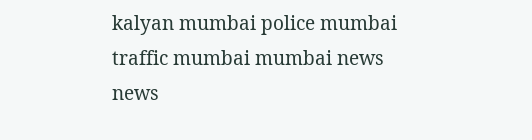kalyan mumbai police mumbai traffic mumbai mumbai news news